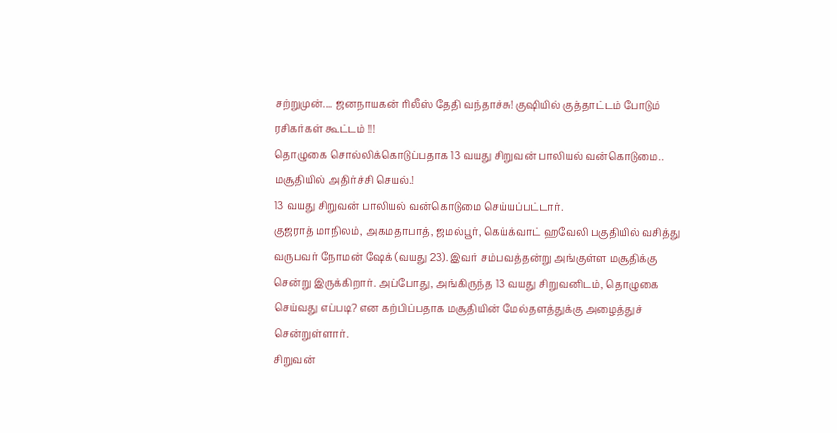சற்றுமுன்.... ஜனநாயகன் ரிலீஸ் தேதி வந்தாச்சு! குஷியில் குத்தாட்டம் போடும் ரசிகர்கள் கூட்டம் !!!
தொழுகை சொல்லிக்கொடுப்பதாக 13 வயது சிறுவன் பாலியல் வன்கொடுமை.. மசூதியில் அதிர்ச்சி செயல்.!
13 வயது சிறுவன் பாலியல் வன்கொடுமை செய்யப்பட்டார்.
குஜராத் மாநிலம், அகமதாபாத், ஜமல்பூர், கெய்க்வாட் ஹவேலி பகுதியில் வசித்து வருபவர் நோமன் ஷேக் (வயது 23). இவர் சம்பவத்தன்று அங்குள்ள மசூதிக்கு சென்று இருக்கிறார். அப்போது, அங்கிருந்த 13 வயது சிறுவனிடம், தொழுகை செய்வது எப்படி? என கற்பிப்பதாக மசூதியின் மேல்தளத்துக்கு அழைத்துச் சென்றுள்ளார்.
சிறுவன்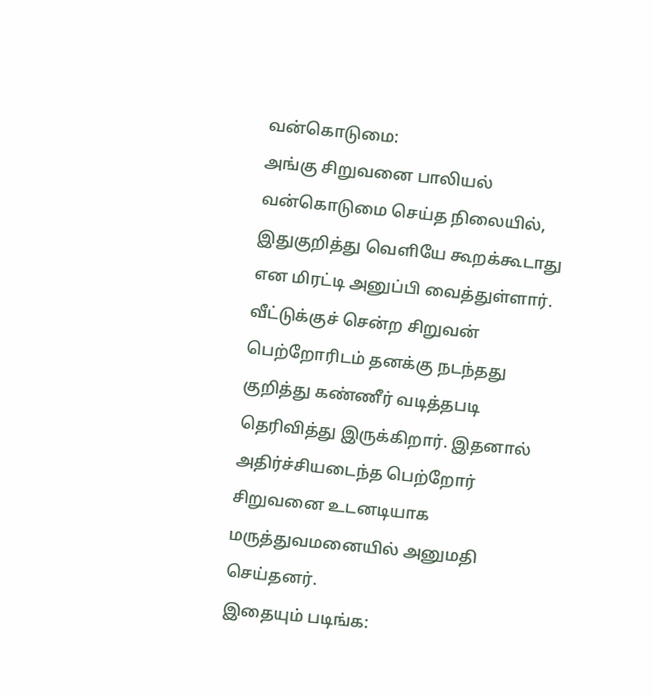வன்கொடுமை:
அங்கு சிறுவனை பாலியல் வன்கொடுமை செய்த நிலையில், இதுகுறித்து வெளியே கூறக்கூடாது என மிரட்டி அனுப்பி வைத்துள்ளார். வீட்டுக்குச் சென்ற சிறுவன் பெற்றோரிடம் தனக்கு நடந்தது குறித்து கண்ணீர் வடித்தபடி தெரிவித்து இருக்கிறார். இதனால் அதிர்ச்சியடைந்த பெற்றோர் சிறுவனை உடனடியாக மருத்துவமனையில் அனுமதி செய்தனர்.
இதையும் படிங்க: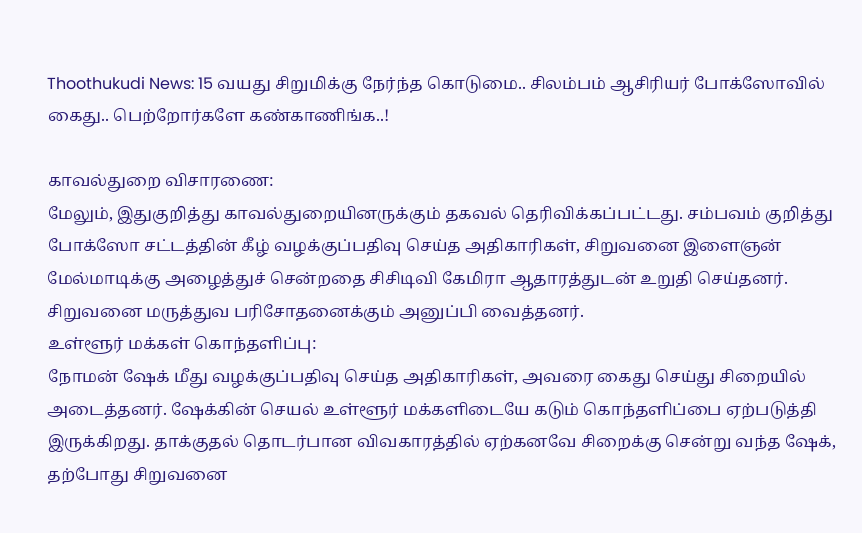Thoothukudi News: 15 வயது சிறுமிக்கு நேர்ந்த கொடுமை.. சிலம்பம் ஆசிரியர் போக்ஸோவில் கைது.. பெற்றோர்களே கண்காணிங்க..!

காவல்துறை விசாரணை:
மேலும், இதுகுறித்து காவல்துறையினருக்கும் தகவல் தெரிவிக்கப்பட்டது. சம்பவம் குறித்து போக்ஸோ சட்டத்தின் கீழ் வழக்குப்பதிவு செய்த அதிகாரிகள், சிறுவனை இளைஞன் மேல்மாடிக்கு அழைத்துச் சென்றதை சிசிடிவி கேமிரா ஆதாரத்துடன் உறுதி செய்தனர். சிறுவனை மருத்துவ பரிசோதனைக்கும் அனுப்பி வைத்தனர்.
உள்ளூர் மக்கள் கொந்தளிப்பு:
நோமன் ஷேக் மீது வழக்குப்பதிவு செய்த அதிகாரிகள், அவரை கைது செய்து சிறையில் அடைத்தனர். ஷேக்கின் செயல் உள்ளூர் மக்களிடையே கடும் கொந்தளிப்பை ஏற்படுத்தி இருக்கிறது. தாக்குதல் தொடர்பான விவகாரத்தில் ஏற்கனவே சிறைக்கு சென்று வந்த ஷேக், தற்போது சிறுவனை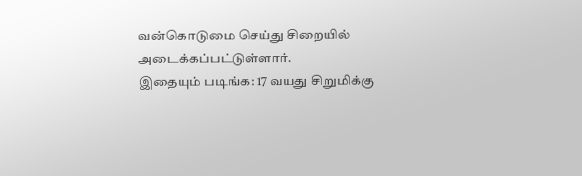வன்கொடுமை செய்து சிறையில் அடைக்கப்பட்டுள்ளார்.
இதையும் படிங்க: 17 வயது சிறுமிக்கு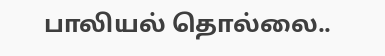பாலியல் தொல்லை..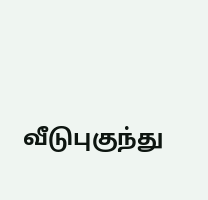வீடுபுகுந்து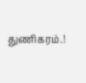துணிகரம்.!